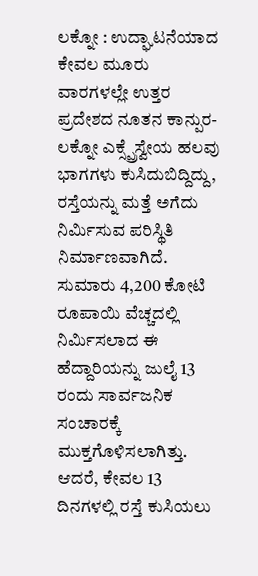ಲಕ್ನೋ : ಉದ್ಘಾಟನೆಯಾದ ಕೇವಲ ಮೂರು ವಾರಗಳಲ್ಲೇ ಉತ್ತರ ಪ್ರದೇಶದ ನೂತನ ಕಾನ್ಪುರ-ಲಕ್ನೋ ಎಕ್ಸ್ಪ್ರೆಸ್ವೇಯ ಹಲವು ಭಾಗಗಳು ಕುಸಿದುಬಿದ್ದಿದ್ದು, ರಸ್ತೆಯನ್ನು ಮತ್ತೆ ಅಗೆದು ನಿರ್ಮಿಸುವ ಪರಿಸ್ಥಿತಿ ನಿರ್ಮಾಣವಾಗಿದೆ. ಸುಮಾರು 4,200 ಕೋಟಿ ರೂಪಾಯಿ ವೆಚ್ಚದಲ್ಲಿ ನಿರ್ಮಿಸಲಾದ ಈ ಹೆದ್ದಾರಿಯನ್ನು ಜುಲೈ 13 ರಂದು ಸಾರ್ವಜನಿಕ ಸಂಚಾರಕ್ಕೆ ಮುಕ್ತಗೊಳಿಸಲಾಗಿತ್ತು. ಆದರೆ, ಕೇವಲ 13 ದಿನಗಳಲ್ಲಿ ರಸ್ತೆ ಕುಸಿಯಲು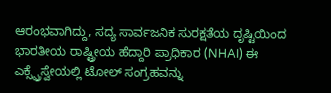ಆರಂಭವಾಗಿದ್ದು, ಸದ್ಯ ಸಾರ್ವಜನಿಕ ಸುರಕ್ಷತೆಯ ದೃಷ್ಟಿಯಿಂದ ಭಾರತೀಯ ರಾಷ್ಟ್ರೀಯ ಹೆದ್ದಾರಿ ಪ್ರಾಧಿಕಾರ (NHAI) ಈ ಎಕ್ಸ್ಪ್ರೆಸ್ವೇಯಲ್ಲಿ ಟೋಲ್ ಸಂಗ್ರಹವನ್ನು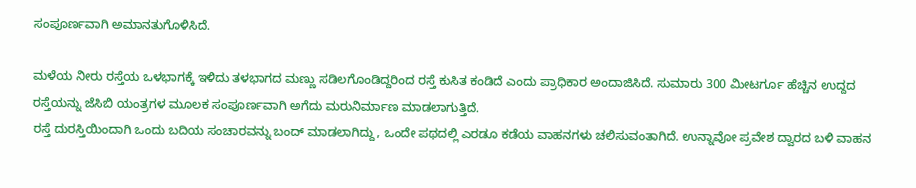ಸಂಪೂರ್ಣವಾಗಿ ಅಮಾನತುಗೊಳಿಸಿದೆ.

ಮಳೆಯ ನೀರು ರಸ್ತೆಯ ಒಳಭಾಗಕ್ಕೆ ಇಳಿದು ತಳಭಾಗದ ಮಣ್ಣು ಸಡಿಲಗೊಂಡಿದ್ದರಿಂದ ರಸ್ತೆ ಕುಸಿತ ಕಂಡಿದೆ ಎಂದು ಪ್ರಾಧಿಕಾರ ಅಂದಾಜಿಸಿದೆ. ಸುಮಾರು 300 ಮೀಟರ್ಗೂ ಹೆಚ್ಚಿನ ಉದ್ದದ ರಸ್ತೆಯನ್ನು ಜೆಸಿಬಿ ಯಂತ್ರಗಳ ಮೂಲಕ ಸಂಪೂರ್ಣವಾಗಿ ಅಗೆದು ಮರುನಿರ್ಮಾಣ ಮಾಡಲಾಗುತ್ತಿದೆ.
ರಸ್ತೆ ದುರಸ್ತಿಯಿಂದಾಗಿ ಒಂದು ಬದಿಯ ಸಂಚಾರವನ್ನು ಬಂದ್ ಮಾಡಲಾಗಿದ್ದು, ಒಂದೇ ಪಥದಲ್ಲಿ ಎರಡೂ ಕಡೆಯ ವಾಹನಗಳು ಚಲಿಸುವಂತಾಗಿದೆ. ಉನ್ನಾವೋ ಪ್ರವೇಶ ದ್ವಾರದ ಬಳಿ ವಾಹನ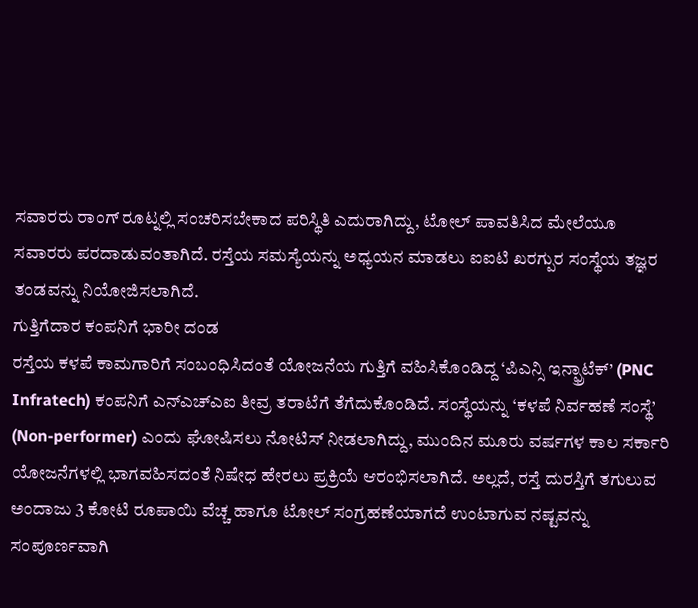ಸವಾರರು ರಾಂಗ್ ರೂಟ್ನಲ್ಲಿ ಸಂಚರಿಸಬೇಕಾದ ಪರಿಸ್ಥಿತಿ ಎದುರಾಗಿದ್ದು, ಟೋಲ್ ಪಾವತಿಸಿದ ಮೇಲೆಯೂ ಸವಾರರು ಪರದಾಡುವಂತಾಗಿದೆ. ರಸ್ತೆಯ ಸಮಸ್ಯೆಯನ್ನು ಅಧ್ಯಯನ ಮಾಡಲು ಐಐಟಿ ಖರಗ್ಪುರ ಸಂಸ್ಥೆಯ ತಜ್ಞರ ತಂಡವನ್ನು ನಿಯೋಜಿಸಲಾಗಿದೆ.
ಗುತ್ತಿಗೆದಾರ ಕಂಪನಿಗೆ ಭಾರೀ ದಂಡ
ರಸ್ತೆಯ ಕಳಪೆ ಕಾಮಗಾರಿಗೆ ಸಂಬಂಧಿಸಿದಂತೆ ಯೋಜನೆಯ ಗುತ್ತಿಗೆ ವಹಿಸಿಕೊಂಡಿದ್ದ ‘ಪಿಎನ್ಸಿ ಇನ್ಫ್ರಾಟೆಕ್’ (PNC Infratech) ಕಂಪನಿಗೆ ಎನ್ಎಚ್ಎಐ ತೀವ್ರ ತರಾಟೆಗೆ ತೆಗೆದುಕೊಂಡಿದೆ. ಸಂಸ್ಥೆಯನ್ನು ‘ಕಳಪೆ ನಿರ್ವಹಣೆ ಸಂಸ್ಥೆ’ (Non-performer) ಎಂದು ಘೋಷಿಸಲು ನೋಟಿಸ್ ನೀಡಲಾಗಿದ್ದು, ಮುಂದಿನ ಮೂರು ವರ್ಷಗಳ ಕಾಲ ಸರ್ಕಾರಿ ಯೋಜನೆಗಳಲ್ಲಿ ಭಾಗವಹಿಸದಂತೆ ನಿಷೇಧ ಹೇರಲು ಪ್ರಕ್ರಿಯೆ ಆರಂಭಿಸಲಾಗಿದೆ. ಅಲ್ಲದೆ, ರಸ್ತೆ ದುರಸ್ತಿಗೆ ತಗುಲುವ ಅಂದಾಜು 3 ಕೋಟಿ ರೂಪಾಯಿ ವೆಚ್ಚ ಹಾಗೂ ಟೋಲ್ ಸಂಗ್ರಹಣೆಯಾಗದೆ ಉಂಟಾಗುವ ನಷ್ಟವನ್ನು ಸಂಪೂರ್ಣವಾಗಿ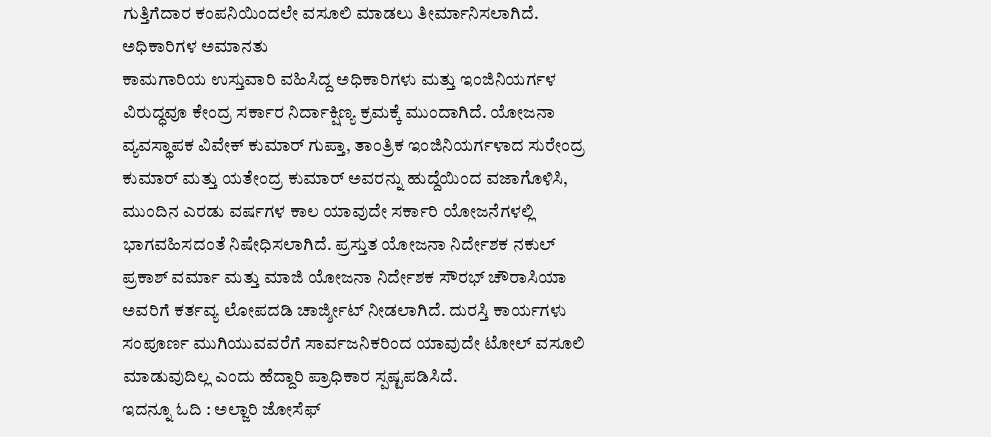ಗುತ್ತಿಗೆದಾರ ಕಂಪನಿಯಿಂದಲೇ ವಸೂಲಿ ಮಾಡಲು ತೀರ್ಮಾನಿಸಲಾಗಿದೆ.
ಅಧಿಕಾರಿಗಳ ಅಮಾನತು
ಕಾಮಗಾರಿಯ ಉಸ್ತುವಾರಿ ವಹಿಸಿದ್ದ ಅಧಿಕಾರಿಗಳು ಮತ್ತು ಇಂಜಿನಿಯರ್ಗಳ ವಿರುದ್ಧವೂ ಕೇಂದ್ರ ಸರ್ಕಾರ ನಿರ್ದಾಕ್ಷಿಣ್ಯ ಕ್ರಮಕ್ಕೆ ಮುಂದಾಗಿದೆ. ಯೋಜನಾ ವ್ಯವಸ್ಥಾಪಕ ವಿವೇಕ್ ಕುಮಾರ್ ಗುಪ್ತಾ, ತಾಂತ್ರಿಕ ಇಂಜಿನಿಯರ್ಗಳಾದ ಸುರೇಂದ್ರ ಕುಮಾರ್ ಮತ್ತು ಯತೇಂದ್ರ ಕುಮಾರ್ ಅವರನ್ನು ಹುದ್ದೆಯಿಂದ ವಜಾಗೊಳಿಸಿ, ಮುಂದಿನ ಎರಡು ವರ್ಷಗಳ ಕಾಲ ಯಾವುದೇ ಸರ್ಕಾರಿ ಯೋಜನೆಗಳಲ್ಲಿ ಭಾಗವಹಿಸದಂತೆ ನಿಷೇಧಿಸಲಾಗಿದೆ. ಪ್ರಸ್ತುತ ಯೋಜನಾ ನಿರ್ದೇಶಕ ನಕುಲ್ ಪ್ರಕಾಶ್ ವರ್ಮಾ ಮತ್ತು ಮಾಜಿ ಯೋಜನಾ ನಿರ್ದೇಶಕ ಸೌರಭ್ ಚೌರಾಸಿಯಾ ಅವರಿಗೆ ಕರ್ತವ್ಯ ಲೋಪದಡಿ ಚಾರ್ಜ್ಶೀಟ್ ನೀಡಲಾಗಿದೆ. ದುರಸ್ತಿ ಕಾರ್ಯಗಳು ಸಂಪೂರ್ಣ ಮುಗಿಯುವವರೆಗೆ ಸಾರ್ವಜನಿಕರಿಂದ ಯಾವುದೇ ಟೋಲ್ ವಸೂಲಿ ಮಾಡುವುದಿಲ್ಲ ಎಂದು ಹೆದ್ದಾರಿ ಪ್ರಾಧಿಕಾರ ಸ್ಪಷ್ಟಪಡಿಸಿದೆ.
ಇದನ್ನೂ ಓದಿ : ಅಲ್ಜಾರಿ ಜೋಸೆಫ್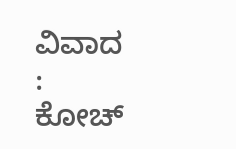ವಿವಾದ : ಕೋಚ್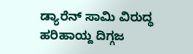ಡ್ಯಾರೆನ್ ಸಾಮಿ ವಿರುದ್ಧ ಹರಿಹಾಯ್ದ ದಿಗ್ಗಜ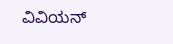ವಿವಿಯನ್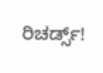ರಿಚರ್ಡ್ಸ್!